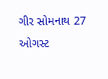ગીર સોમનાથ 27 ઓગસ્ટ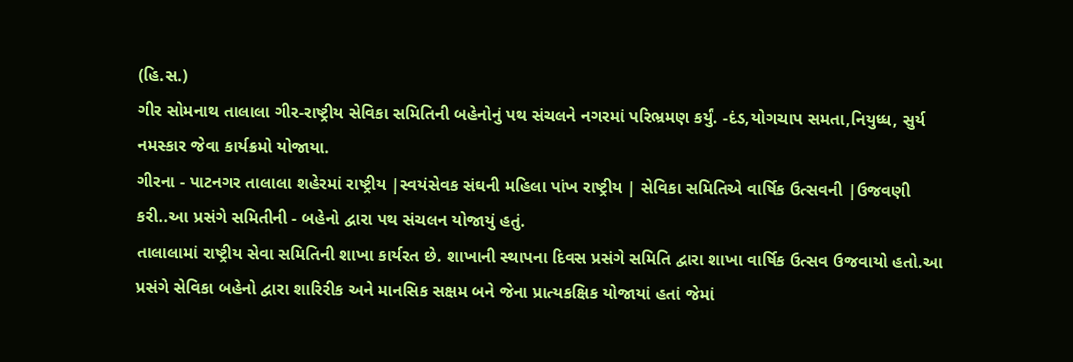(હિ.સ.)
ગીર સોમનાથ તાલાલા ગીર-રાષ્ટ્રીય સેવિકા સમિતિની બહેનોનું પથ સંચલને નગરમાં પરિભ્રમણ કર્યું. -દંડ,યોગચાપ સમતા,નિયુધ્ધ, સુર્ય નમસ્કાર જેવા કાર્યક્રમો યોજાયા.
ગીરના - પાટનગર તાલાલા શહેરમાં રાષ્ટ્રીય |સ્વયંસેવક સંઘની મહિલા પાંખ રાષ્ટ્રીય | સેવિકા સમિતિએ વાર્ષિક ઉત્સવની |ઉજવણી કરી..આ પ્રસંગે સમિતીની - બહેનો દ્વારા પથ સંચલન યોજાયું હતું.
તાલાલામાં રાષ્ટ્રીય સેવા સમિતિની શાખા કાર્યરત છે. શાખાની સ્થાપના દિવસ પ્રસંગે સમિતિ દ્વારા શાખા વાર્ષિક ઉત્સવ ઉજવાયો હતો.આ પ્રસંગે સેવિકા બહેનો દ્વારા શારિરીક અને માનસિક સક્ષમ બને જેના પ્રાત્યકક્ષિક યોજાયાં હતાં જેમાં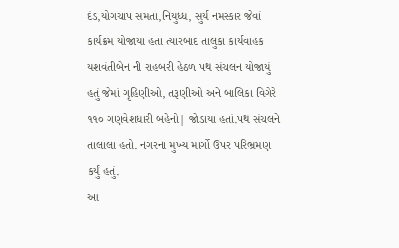દંડ,યોગચાપ સમતા,નિયુધ્ધ, સુર્ય નમસ્કાર જેવાં કાર્યક્રમ યોજાયા હતા ત્યારબાદ તાલુકા કાર્યવાહક યશવંતીબેન ની રાહબરી હેઠળ પથ સંચલન યોજાયું હતું જેમાં ગૃહિણીઓ, તરૂણીઓ અને બાલિકા વિગેરે ૧૧૦ ગણવેશધારી બહેનો| જોડાયા હતાં.પથ સંચલને તાલાલા હતો. નગરના મુખ્ય માર્ગો ઉપર પરિભ્રમણ કર્યું હતું.
આ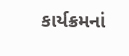કાર્યક્રમનાં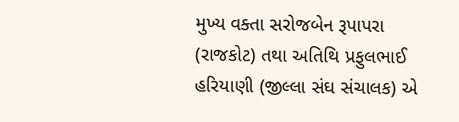મુખ્ય વક્તા સરોજબેન રૂપાપરા (રાજકોટ) તથા અતિથિ પ્રફુલભાઈ હરિયાણી (જીલ્લા સંઘ સંચાલક) એ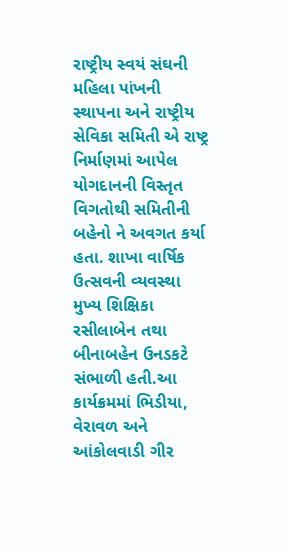રાષ્ટ્રીય સ્વયં સંઘની મહિલા પાંખની સ્થાપના અને રાષ્ટ્રીય સેવિકા સમિતી એ રાષ્ટ્ર નિર્માણમાં આપેલ યોગદાનની વિસ્તૃત વિગતોથી સમિતીની બહેનો ને અવગત કર્યા હતા. શાખા વાર્ષિક ઉત્સવની વ્યવસ્થા મુખ્ય શિક્ષિકા રસીલાબેન તથા બીનાબહેન ઉનડકટે સંભાળી હતી.આ કાર્યક્રમમાં ભિડીયા, વેરાવળ અને આંકોલવાડી ગીર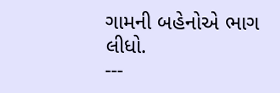ગામની બહેનોએ ભાગ લીધો.
---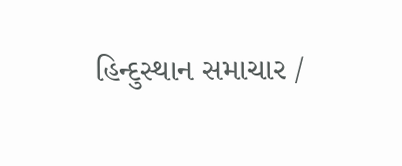હિન્દુસ્થાન સમાચાર /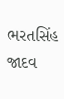ભરતસિંહ જાદવ